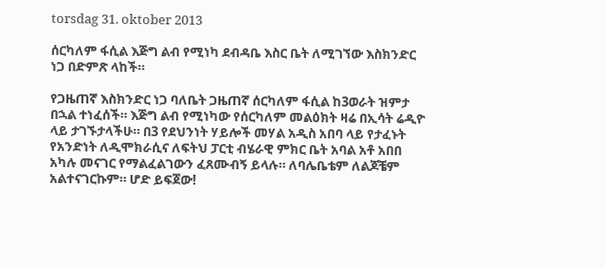torsdag 31. oktober 2013

ሰርካለም ፋሲል እጅግ ልብ የሚነካ ደብዳቤ እስር ቤት ለሚገኘው እስክንድር ነጋ በድምጽ ላከች።

የጋዜጠኛ እስክንድር ነጋ ባለቤት ጋዜጠኛ ሰርካለም ፋሲል ከ3ወራት ዝምታ በኋል ተነፈሰች። እጅግ ልብ የሚነካው የሰርካለም መልዕክት ዛሬ በኢሳት ሬዲዮ ላይ ታገኙታላችሁ። በ3 የደህንነት ሃይሎች መሃል አዲስ አበባ ላይ የታፈኑት የአንድነት ለዲሞክራሲና ለፍትህ ፓርቲ ብሄራዊ ምክር ቤት አባል አቶ አበበ አካሉ መናገር የማልፈልገውን ፈጸሙብኝ ይላሉ። ለባሌቤቴም ለልጆቼም አልተናገርኩም። ሆድ ይፍጀው!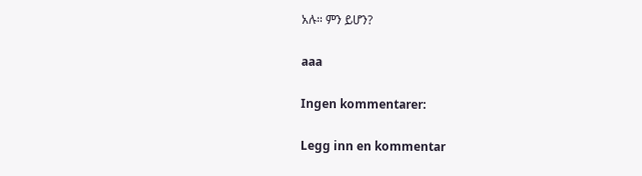አሉ። ምን ይሆን?

aaa

Ingen kommentarer:

Legg inn en kommentar